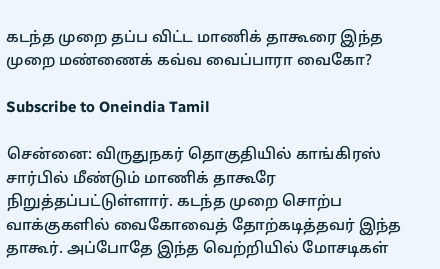கடந்த முறை தப்ப விட்ட மாணிக் தாகூரை இந்த முறை மண்ணைக் கவ்வ வைப்பாரா வைகோ?

Subscribe to Oneindia Tamil

சென்னை: விருதுநகர் தொகுதியில் காங்கிரஸ் சார்பில் மீண்டும் மாணிக் தாகூரே நிறுத்தப்பட்டுள்ளார். கடந்த முறை சொற்ப வாக்குகளில் வைகோவைத் தோற்கடித்தவர் இந்த தாகூர். அப்போதே இந்த வெற்றியில் மோசடிகள்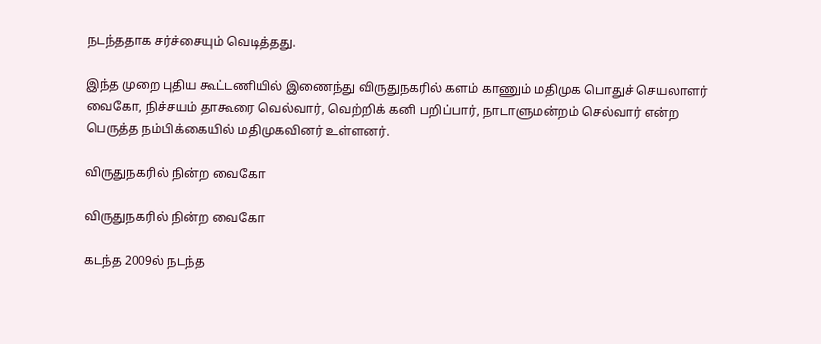நடந்ததாக சர்ச்சையும் வெடித்தது.

இந்த முறை புதிய கூட்டணியில் இணைந்து விருதுநகரில் களம் காணும் மதிமுக பொதுச் செயலாளர் வைகோ, நிச்சயம் தாகூரை வெல்வார், வெற்றிக் கனி பறிப்பார், நாடாளுமன்றம் செல்வார் என்ற பெருத்த நம்பிக்கையில் மதிமுகவினர் உள்ளனர்.

விருதுநகரில் நின்ற வைகோ

விருதுநகரில் நின்ற வைகோ

கடந்த 2009ல் நடந்த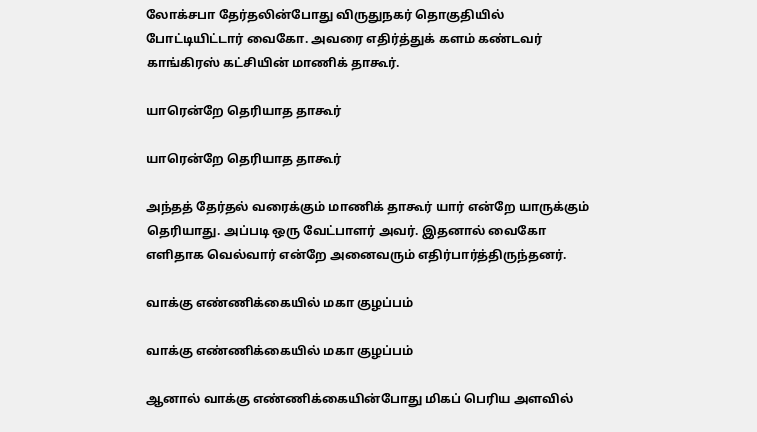லோக்சபா தேர்தலின்போது விருதுநகர் தொகுதியில் போட்டியிட்டார் வைகோ. அவரை எதிர்த்துக் களம் கண்டவர் காங்கிரஸ் கட்சியின் மாணிக் தாகூர்.

யாரென்றே தெரியாத தாகூர்

யாரென்றே தெரியாத தாகூர்

அந்தத் தேர்தல் வரைக்கும் மாணிக் தாகூர் யார் என்றே யாருக்கும் தெரியாது. அப்படி ஒரு வேட்பாளர் அவர். இதனால் வைகோ எளிதாக வெல்வார் என்றே அனைவரும் எதிர்பார்த்திருந்தனர்.

வாக்கு எண்ணிக்கையில் மகா குழப்பம்

வாக்கு எண்ணிக்கையில் மகா குழப்பம்

ஆனால் வாக்கு எண்ணிக்கையின்போது மிகப் பெரிய அளவில்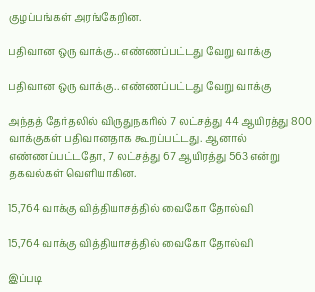குழப்பங்கள் அரங்கேறின.

பதிவான ஒரு வாக்கு.. எண்ணப்பட்டது வேறு வாக்கு

பதிவான ஒரு வாக்கு.. எண்ணப்பட்டது வேறு வாக்கு

அந்தத் தேர்தலில் விருதுநகரில் 7 லட்சத்து 44 ஆயிரத்து 800 வாக்குகள் பதிவானதாக கூறப்பட்டது. ஆனால் எண்ணப்பட்டதோ, 7 லட்சத்து 67 ஆயிரத்து 563 என்று தகவல்கள் வெளியாகின.

15,764 வாக்கு வித்தியாசத்தில் வைகோ தோல்வி

15,764 வாக்கு வித்தியாசத்தில் வைகோ தோல்வி

இப்படி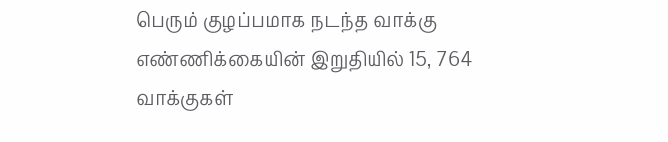பெரும் குழப்பமாக நடந்த வாக்கு எண்ணிக்கையின் இறுதியில் 15, 764 வாக்குகள்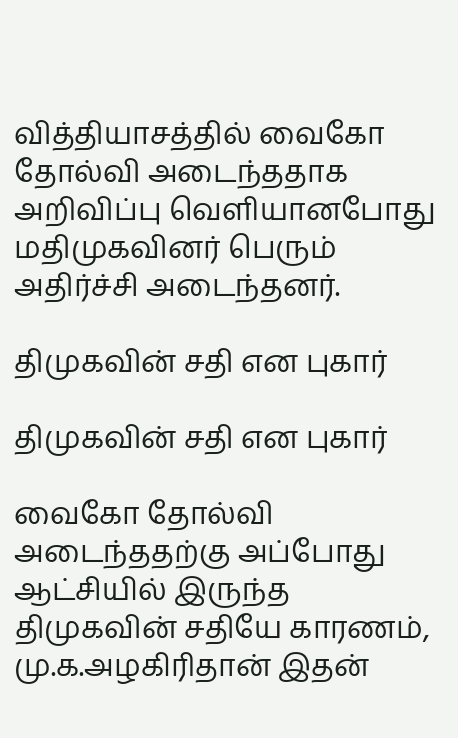வித்தியாசத்தில் வைகோ தோல்வி அடைந்ததாக அறிவிப்பு வெளியானபோது மதிமுகவினர் பெரும் அதிர்ச்சி அடைந்தனர்.

திமுகவின் சதி என புகார்

திமுகவின் சதி என புகார்

வைகோ தோல்வி அடைந்ததற்கு அப்போது ஆட்சியில் இருந்த திமுகவின் சதியே காரணம், மு.க.அழகிரிதான் இதன்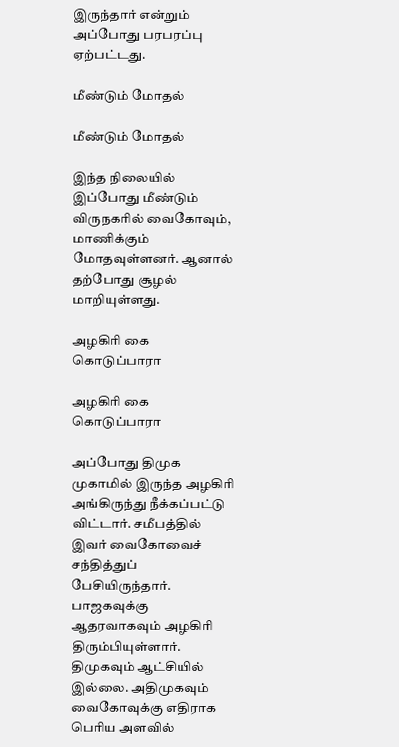இருந்தார் என்றும் அப்போது பரபரப்பு ஏற்பட்டது.

மீண்டும் மோதல்

மீண்டும் மோதல்

இந்த நிலையில் இப்போது மீண்டும் விருநகரில் வைகோவும், மாணிக்கும் மோதவுள்ளனர். ஆனால் தற்போது சூழல் மாறியுள்ளது.

அழகிரி கை கொடுப்பாரா

அழகிரி கை கொடுப்பாரா

அப்போது திமுக முகாமில் இருந்த அழகிரி அங்கிருந்து நீக்கப்பட்டு விட்டார். சமீபத்தில் இவர் வைகோவைச் சந்தித்துப் பேசியிருந்தார். பாஜகவுக்கு ஆதரவாகவும் அழகிரி திரும்பியுள்ளார். திமுகவும் ஆட்சியில் இல்லை. அதிமுகவும் வைகோவுக்கு எதிராக பெரிய அளவில்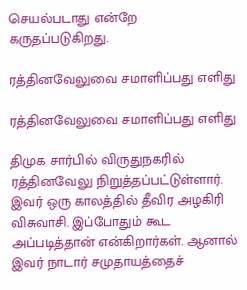செயல்படாது என்றே கருதப்படுகிறது.

ரத்தினவேலுவை சமாளிப்பது எளிது

ரத்தினவேலுவை சமாளிப்பது எளிது

திமுக சார்பில் விருதுநகரில் ரத்தினவேலு நிறுத்தப்பட்டுள்ளார். இவர் ஒரு காலத்தில் தீவிர அழகிரி விசுவாசி. இப்போதும் கூட அப்படித்தான் என்கிறார்கள். ஆனால் இவர் நாடார் சமுதாயத்தைச்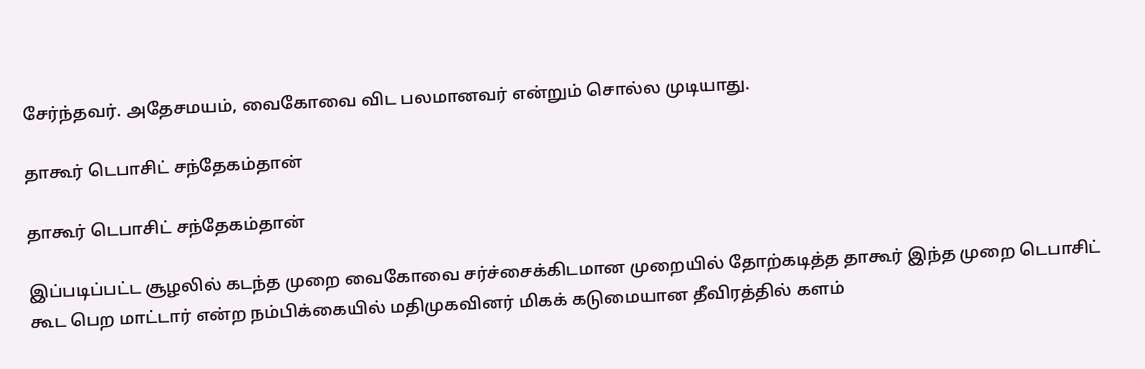சேர்ந்தவர். அதேசமயம், வைகோவை விட பலமானவர் என்றும் சொல்ல முடியாது.

தாகூர் டெபாசிட் சந்தேகம்தான்

தாகூர் டெபாசிட் சந்தேகம்தான்

இப்படிப்பட்ட சூழலில் கடந்த முறை வைகோவை சர்ச்சைக்கிடமான முறையில் தோற்கடித்த தாகூர் இந்த முறை டெபாசிட் கூட பெற மாட்டார் என்ற நம்பிக்கையில் மதிமுகவினர் மிகக் கடுமையான தீவிரத்தில் களம்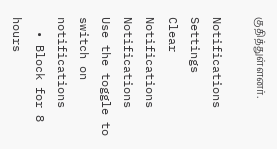குதித்துள்ளனர்.

Notifications
Settings
Clear Notifications
Notifications
Use the toggle to switch on notifications
  • Block for 8 hours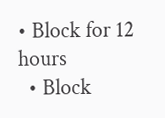• Block for 12 hours
  • Block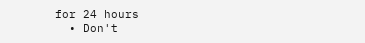for 24 hours
  • Don't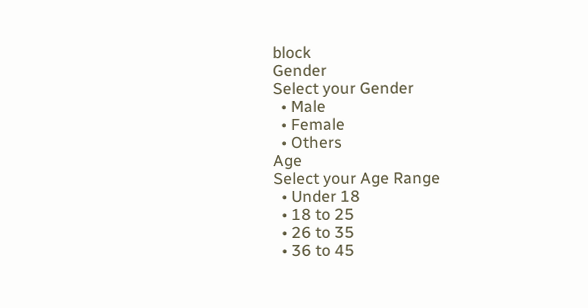block
Gender
Select your Gender
  • Male
  • Female
  • Others
Age
Select your Age Range
  • Under 18
  • 18 to 25
  • 26 to 35
  • 36 to 45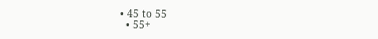• 45 to 55
  • 55+